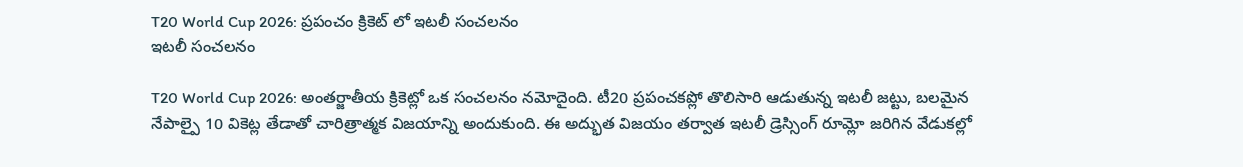T20 World Cup 2026: ప్రపంచం క్రికెట్ లో ఇటలీ సంచలనం
ఇటలీ సంచలనం

T20 World Cup 2026: అంతర్జాతీయ క్రికెట్లో ఒక సంచలనం నమోదైంది. టీ20 ప్రపంచకప్లో తొలిసారి ఆడుతున్న ఇటలీ జట్టు, బలమైన నేపాల్పై 10 వికెట్ల తేడాతో చారిత్రాత్మక విజయాన్ని అందుకుంది. ఈ అద్భుత విజయం తర్వాత ఇటలీ డ్రెస్సింగ్ రూమ్లో జరిగిన వేడుకల్లో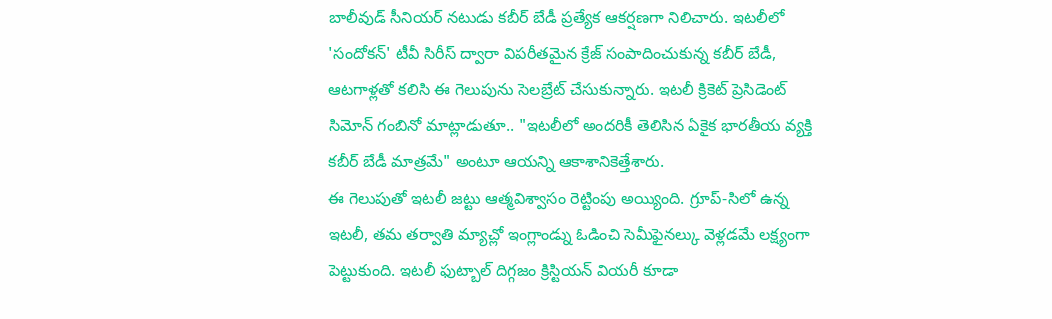బాలీవుడ్ సీనియర్ నటుడు కబీర్ బేడీ ప్రత్యేక ఆకర్షణగా నిలిచారు. ఇటలీలో 'సందోకన్' టీవీ సిరీస్ ద్వారా విపరీతమైన క్రేజ్ సంపాదించుకున్న కబీర్ బేడీ, ఆటగాళ్లతో కలిసి ఈ గెలుపును సెలబ్రేట్ చేసుకున్నారు. ఇటలీ క్రికెట్ ప్రెసిడెంట్ సిమోన్ గంబినో మాట్లాడుతూ.. "ఇటలీలో అందరికీ తెలిసిన ఏకైక భారతీయ వ్యక్తి కబీర్ బేడీ మాత్రమే" అంటూ ఆయన్ని ఆకాశానికెత్తేశారు.
ఈ గెలుపుతో ఇటలీ జట్టు ఆత్మవిశ్వాసం రెట్టింపు అయ్యింది. గ్రూప్-సిలో ఉన్న ఇటలీ, తమ తర్వాతి మ్యాచ్లో ఇంగ్లాండ్ను ఓడించి సెమీఫైనల్కు వెళ్లడమే లక్ష్యంగా పెట్టుకుంది. ఇటలీ ఫుట్బాల్ దిగ్గజం క్రిస్టియన్ వియరీ కూడా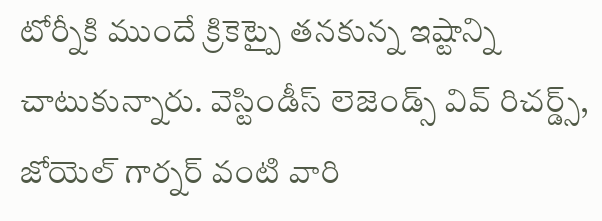టోర్నీకి ముందే క్రికెట్పై తనకున్న ఇష్టాన్ని చాటుకున్నారు. వెస్టిండీస్ లెజెండ్స్ వివ్ రిచర్డ్స్, జోయెల్ గార్నర్ వంటి వారి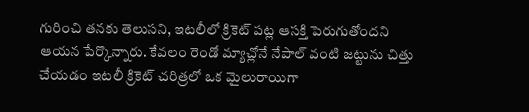గురించి తనకు తెలుసని, ఇటలీలో క్రికెట్ పట్ల ఆసక్తి పెరుగుతోందని ఆయన పేర్కొన్నారు. కేవలం రెండో మ్యాచ్లోనే నేపాల్ వంటి జట్టును చిత్తు చేయడం ఇటలీ క్రికెట్ చరిత్రలో ఒక మైలురాయిగా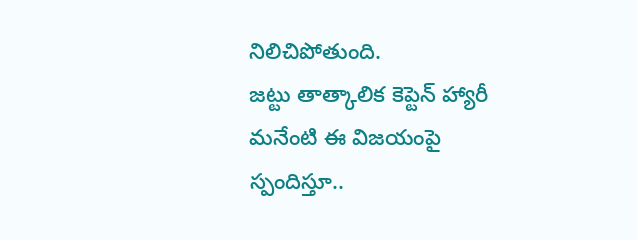నిలిచిపోతుంది.
జట్టు తాత్కాలిక కెప్టెన్ హ్యారీ మనేంటి ఈ విజయంపై స్పందిస్తూ..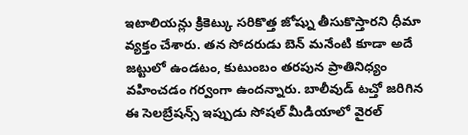ఇటాలియన్లు క్రికెట్కు సరికొత్త జోష్ను తీసుకొస్తారని ధీమా వ్యక్తం చేశారు. తన సోదరుడు బెన్ మనేంటి కూడా అదే జట్టులో ఉండటం, కుటుంబం తరపున ప్రాతినిధ్యం వహించడం గర్వంగా ఉందన్నారు. బాలీవుడ్ టచ్తో జరిగిన ఈ సెలబ్రేషన్స్ ఇప్పుడు సోషల్ మీడియాలో వైరల్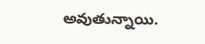అవుతున్నాయి.